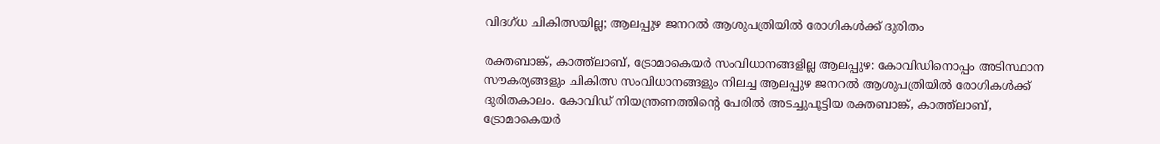വിദഗ്ധ ചികിത്സയില്ല; ആലപ്പുഴ ജനറൽ ആശുപത്രിയിൽ രോഗികൾക്ക് ദുരിതം

രക്തബാങ്ക്, കാത്ത്ലാബ്, ട്രോമാകെയർ സംവിധാനങ്ങളില്ല ആലപ്പുഴ: കോവിഡിനൊപ്പം അടിസ്ഥാന സൗകര്യങ്ങളും ചികിത്സ സംവിധാനങ്ങളും നിലച്ച ആലപ്പുഴ ജനറൽ ആശുപത്രിയിൽ രോഗികൾക്ക് ദുരിതകാലം. കോവിഡ് നിയന്ത്രണത്തിന്‍റെ പേരിൽ അടച്ചുപൂട്ടിയ രക്തബാങ്ക്, കാത്ത്ലാബ്, ട്രോമാകെയർ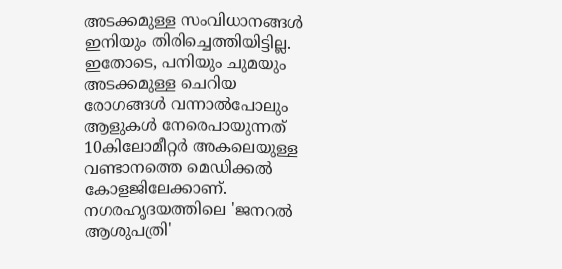അടക്കമുള്ള സംവിധാനങ്ങൾ ഇനിയും തിരിച്ചെത്തിയിട്ടില്ല. ഇതോടെ, പനിയും ചുമയും അടക്കമുള്ള ചെറിയ രോഗങ്ങൾ വന്നാൽപോലും ആളുകൾ നേരെപായുന്നത് 10കിലോമീറ്റർ അകലെയുള്ള വണ്ടാനത്തെ മെഡിക്കൽ കോളജിലേക്കാണ്. നഗരഹൃദയത്തിലെ 'ജനറൽ ആശുപത്രി'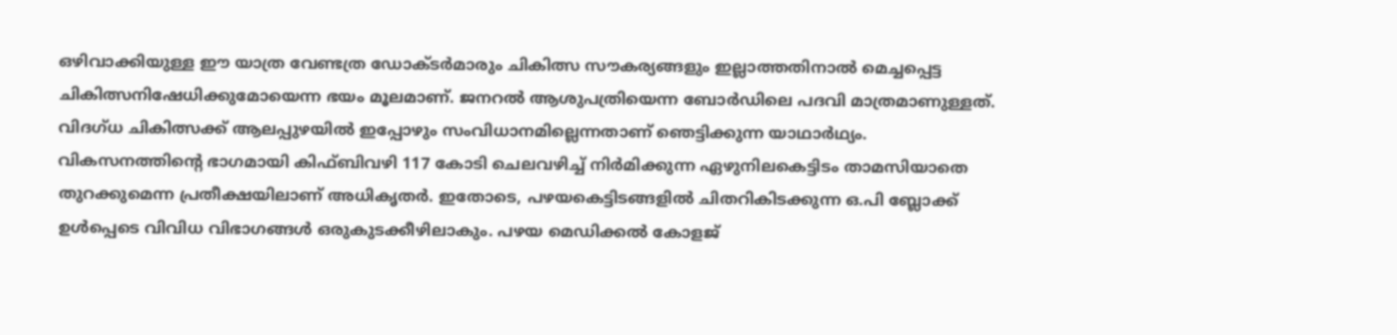ഒഴിവാക്കിയുള്ള ഈ യാത്ര വേണ്ടത്ര ഡോക്ടർമാരും ചികിത്സ സൗകര്യങ്ങളും ഇല്ലാത്തതിനാൽ മെച്ചപ്പെട്ട ചികിത്സനിഷേധിക്കുമോയെന്ന ഭയം മൂലമാണ്. ജനറൽ ആശുപത്രിയെന്ന ബോർഡിലെ പദവി മാത്രമാണുള്ളത്. വിദഗ്ധ ചികിത്സക്ക് ആലപ്പുഴയിൽ ഇപ്പോഴും സംവിധാനമില്ലെന്നതാണ് ഞെട്ടിക്കുന്ന യാഥാർഥ്യം. വികസനത്തിന്‍റെ ഭാഗമായി കിഫ്ബിവഴി 117 കോടി ചെലവഴിച്ച് നിർമിക്കുന്ന ഏഴുനിലകെട്ടിടം താമസിയാതെ തുറക്കുമെന്ന പ്രതീക്ഷയിലാണ് അധികൃതർ. ഇതോടെ, പഴയകെട്ടിടങ്ങളിൽ ചിതറികിടക്കുന്ന ഒ.പി ബ്ലോക്ക് ഉൾപ്പെടെ വിവിധ വിഭാഗങ്ങൾ ഒരുകുടക്കീഴിലാകും. പഴയ മെഡിക്കൽ കോളജ്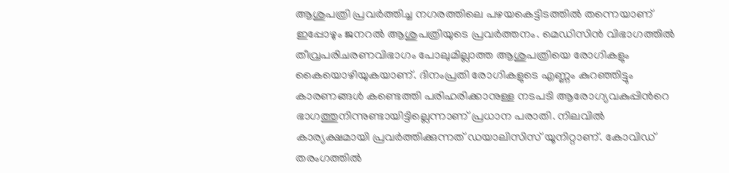ആശുപത്രി പ്രവർത്തിച്ച നഗരത്തിലെ പഴയകെട്ടിടത്തിൽ തന്നെയാണ് ഇപ്പോഴും ജനറൽ ആശുപത്രിയുടെ പ്രവർത്തനം. മെഡിസിൻ വിഭാഗത്തിൽ തീവ്രപരിചരണവിഭാഗം പോലുമില്ലാത്ത ആശുപത്രിയെ രോഗികളും കൈയൊഴിയുകയാണ്. ദിനംപ്രതി രോഗികളുടെ എണ്ണം കുറഞ്ഞിട്ടും കാരണങ്ങൾ കണ്ടെത്തി പരിഹരിക്കാനുള്ള നടപടി ആരോഗ്യവകുപ്പിന്‍റെ ഭാഗത്തുനിന്നുണ്ടായിട്ടില്ലെന്നാണ് പ്രധാന പരാതി. നിലവിൽ കാര്യക്ഷമായി പ്രവർത്തിക്കുന്നത് ഡയാലിസിസ് യൂനിറ്റാണ്. കോവിഡ് തരംഗത്തിൽ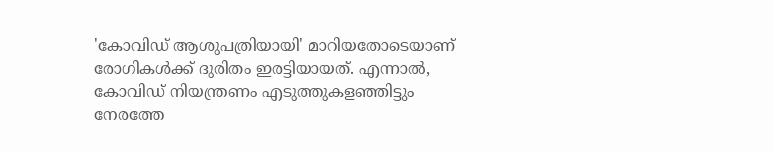'കോവിഡ് ആശുപത്രിയായി' മാറിയതോടെയാണ് രോഗികൾക്ക് ദുരിതം ഇരട്ടിയായത്. എന്നാൽ, കോവിഡ് നിയന്ത്രണം എടുത്തുകളഞ്ഞിട്ടും നേരത്തേ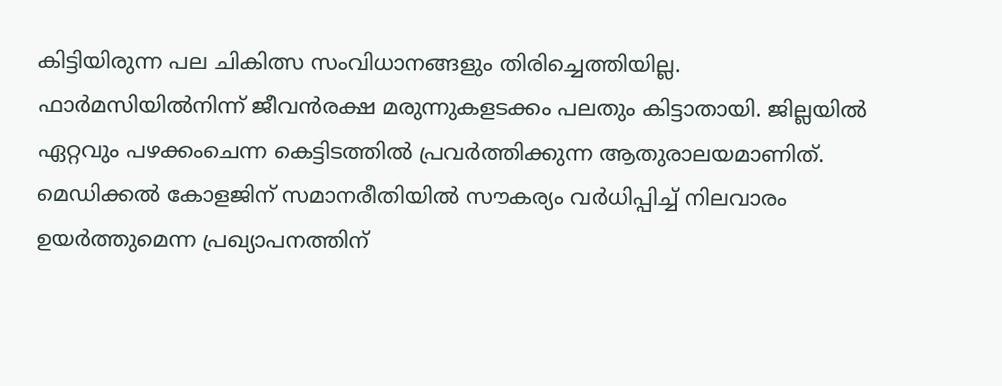കിട്ടിയിരുന്ന പല ചികിത്സ സംവിധാനങ്ങളും തിരിച്ചെത്തിയില്ല. ഫാർമസിയിൽനിന്ന് ജീവൻരക്ഷ മരുന്നുകളടക്കം പലതും കിട്ടാതായി. ജില്ലയിൽ ഏറ്റവും പഴക്കംചെന്ന കെട്ടിടത്തിൽ പ്രവർത്തിക്കുന്ന ആതുരാലയമാണിത്. മെഡിക്കൽ കോളജിന് സമാനരീതിയിൽ സൗകര്യം വർധിപ്പിച്ച് നിലവാരം ഉയർത്തുമെന്ന പ്രഖ്യാപനത്തിന്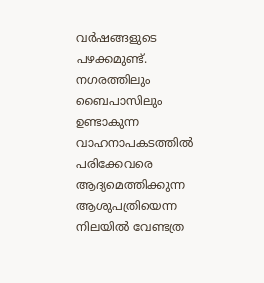വർഷങ്ങളുടെ പഴക്കമുണ്ട്. നഗരത്തിലും ബൈപാസിലും ഉണ്ടാകുന്ന വാഹനാപകടത്തിൽ പരിക്കേവരെ ആദ്യമെത്തിക്കുന്ന ആശുപത്രിയെന്ന നിലയിൽ വേണ്ടത്ര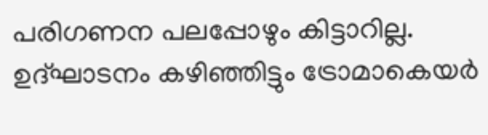പരിഗണന പലപ്പോഴും കിട്ടാറില്ല. ഉദ്ഘാടനം കഴിഞ്ഞിട്ടും ട്രോമാകെയർ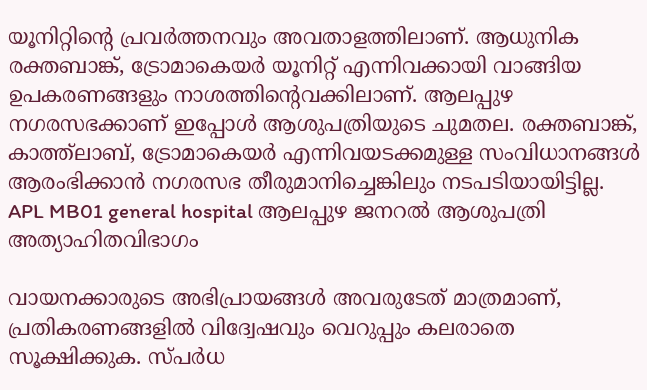യൂനിറ്റിന്‍റെ പ്രവർത്തനവും അവതാളത്തിലാണ്. ആധുനിക രക്തബാങ്ക്, ട്രോമാകെയർ യൂനിറ്റ് എന്നിവക്കായി വാങ്ങിയ ഉപകരണങ്ങളും നാശത്തിന്‍റെവക്കിലാണ്. ആലപ്പുഴ നഗരസഭക്കാണ് ഇപ്പോൾ ആശുപത്രിയുടെ ചുമതല. രക്തബാങ്ക്, കാത്ത്ലാബ്, ട്രോമാകെയർ എന്നിവയടക്കമുള്ള സംവിധാനങ്ങൾ ആരംഭിക്കാൻ നഗരസഭ തീരുമാനിച്ചെങ്കിലും നടപടിയായിട്ടില്ല. APL MB01 general hospital ആലപ്പുഴ ജനറൽ ആശുപത്രി അത്യാഹിതവിഭാഗം

വായനക്കാരുടെ അഭിപ്രായങ്ങള്‍ അവരുടേത് മാത്രമാണ്, പ്രതികരണങ്ങളിൽ വിദ്വേഷവും വെറുപ്പും കലരാതെ സൂക്ഷിക്കുക. സ്പർധ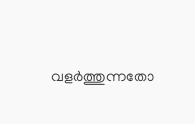വളർത്തുന്നതോ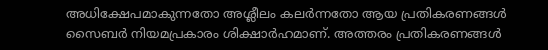അധിക്ഷേപമാകുന്നതോ അശ്ലീലം കലർന്നതോ ആയ പ്രതികരണങ്ങൾ സൈബർ നിയമപ്രകാരം ശിക്ഷാർഹമാണ്. അത്തരം പ്രതികരണങ്ങൾ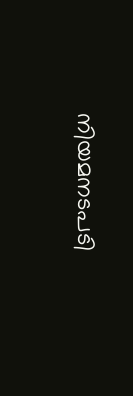നിയമനടപടി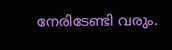നേരിടേണ്ടി വരും.